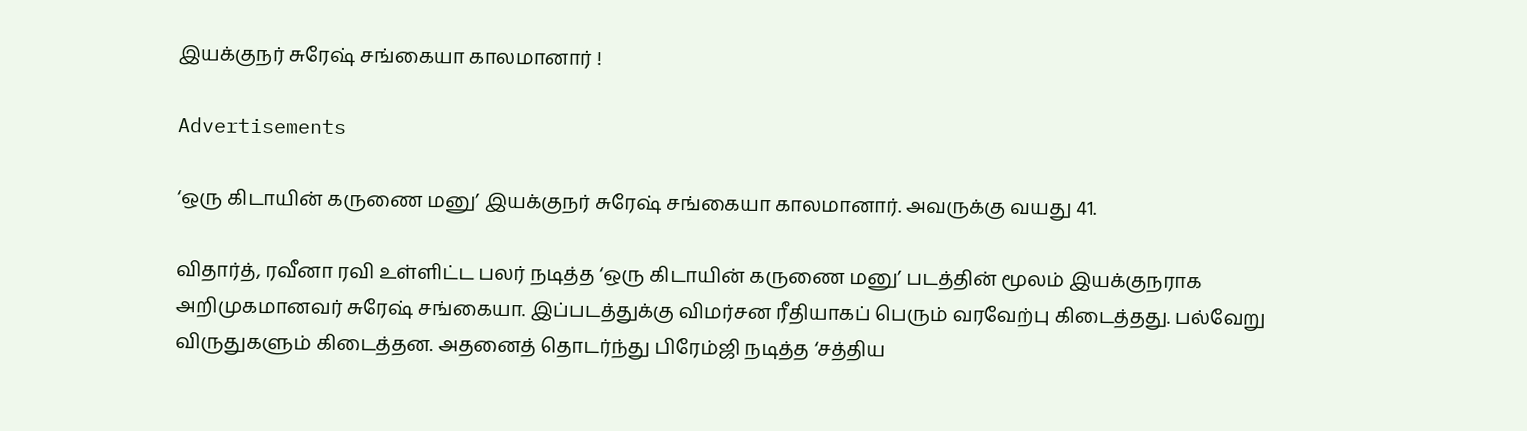இயக்குநர் சுரேஷ் சங்கையா காலமானார் !

Advertisements

‘ஒரு கிடாயின் கருணை மனு’ இயக்குநர் சுரேஷ் சங்கையா காலமானார். அவருக்கு வயது 41.

விதார்த், ரவீனா ரவி உள்ளிட்ட பலர் நடித்த ‘ஒரு கிடாயின் கருணை மனு’ படத்தின் மூலம் இயக்குநராக அறிமுகமானவர் சுரேஷ் சங்கையா. இப்படத்துக்கு விமர்சன ரீதியாகப் பெரும் வரவேற்பு கிடைத்தது. பல்வேறு விருதுகளும் கிடைத்தன. அதனைத் தொடர்ந்து பிரேம்ஜி நடித்த ‘சத்திய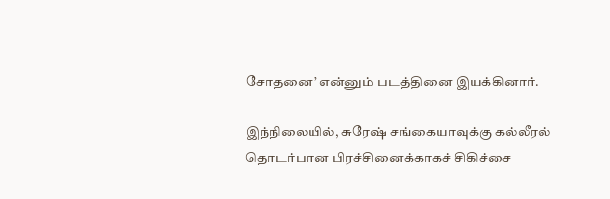சோதனை’ என்னும் படத்தினை இயக்கினார்.

இந்நிலையில், சுரேஷ் சங்கையாவுக்கு கல்லீரல் தொடர்பான பிரச்சினைக்காகச் சிகிச்சை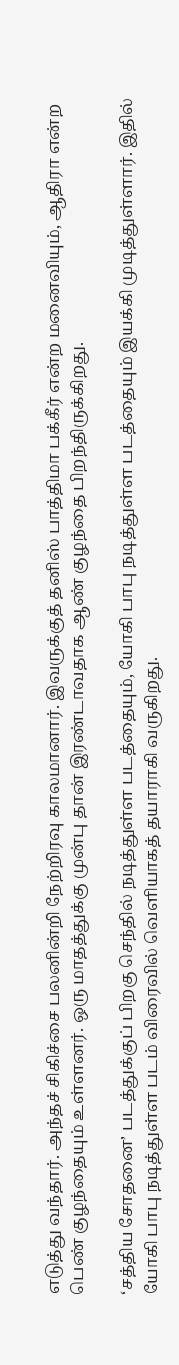எடுத்து வந்தார். அந்தச் சிகிச்சை பலனின்றி நேற்றிரவு காலமானார். இவருக்குத் தனிஸ் பாத்திமா பக்கீர் என்ற மனைவியும், ஆதிரா என்ற பெண் குழந்தையும் உள்ளனர். ஒரு மாதத்துக்கு முன்பு தான் இரண்டாவதாக ஆண் குழந்தை பிறந்திருக்கிறது.

‘சத்திய சோதனை’ படத்துக்குப் பிறகு செந்தில் நடித்துள்ள படத்தையும், யோகி பாபு நடித்துள்ள படத்தையும் இயக்கி முடித்துள்ளார். இதில் யோகி பாபு நடித்துள்ள படம் விரைவில் வெளியாகத் தயாராகி வருகிறது.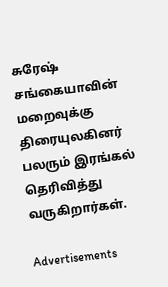சுரேஷ் சங்கையாவின் மறைவுக்கு திரையுலகினர் பலரும் இரங்கல் தெரிவித்து வருகிறார்கள்.

Advertisements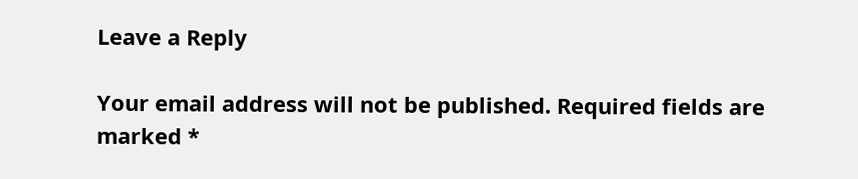Leave a Reply

Your email address will not be published. Required fields are marked *